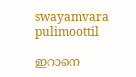swayamvara
pulimoottil

ഇറാനെ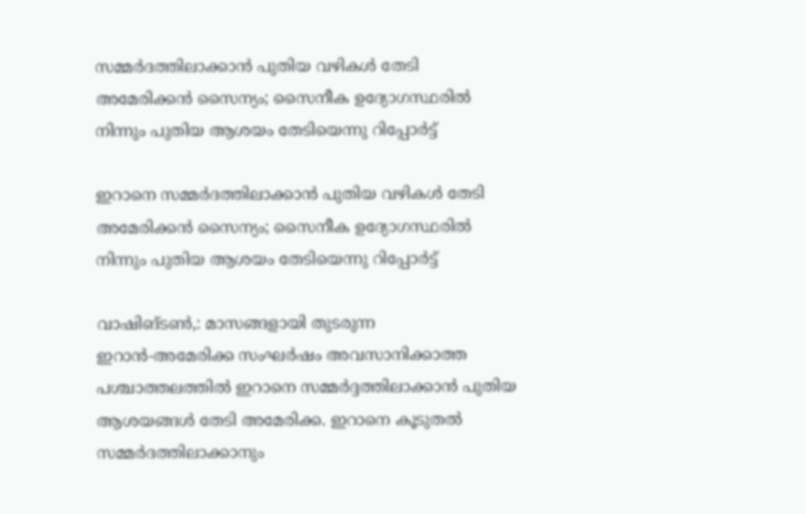സമ്മര്‍ദത്തിലാക്കാന്‍ പുതിയ വഴികള്‍ തേടി അമേരിക്കന്‍ സൈന്യം; സൈനീക ഉദ്യോഗസ്ഥരില്‍ നിന്നും പുതിയ ആശയം തേടിയെന്നു റിപ്പോര്‍ട്ട്

ഇറാനെ സമ്മര്‍ദത്തിലാക്കാന്‍ പുതിയ വഴികള്‍ തേടി അമേരിക്കന്‍ സൈന്യം; സൈനീക ഉദ്യോഗസ്ഥരില്‍ നിന്നും പുതിയ ആശയം തേടിയെന്നു റിപ്പോര്‍ട്ട്

വാഷിങ്ടണ്‍,: മാസങ്ങളായി തുടരുന്ന ഇറാന്‍-അമേരിക്ക സംഘര്‍ഷം അവസാനിക്കാത്ത പശ്ചാത്തലത്തില്‍ ഇറാനെ സമ്മര്‍ദ്ദത്തിലാക്കാന്‍ പുതിയ ആശയങ്ങള്‍ തേടി അമേരിക്ക. ഇറാനെ കൂടുതല്‍ സമ്മര്‍ദത്തിലാക്കാനും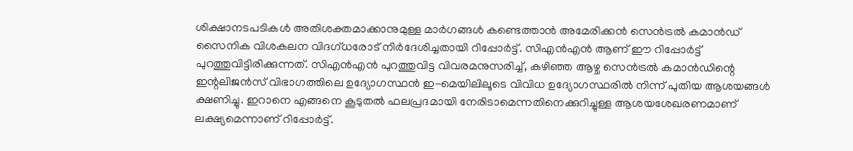ശിക്ഷാനടപടികള്‍ അതിശക്തമാക്കാനുമുള്ള മാര്‍ഗങ്ങള്‍ കണ്ടെത്താന്‍ അമേരിക്കന്‍ സെന്‍ട്രല്‍ കമാന്‍ഡ് സൈനിക വിശകലന വിദഗ്ധരോട് നിര്‍ദേശിച്ചതായി റിപ്പോര്‍ട്ട്. സിഎന്‍എന്‍ ആണ് ഈ റിപ്പോര്‍ട്ട് പുറത്തുവിട്ടിരിക്കുന്നത്. സിഎന്‍എന്‍ പുറത്തുവിട്ട വിവരമനുസരിച്ച്, കഴിഞ്ഞ ആഴ്ച സെന്‍ട്രല്‍ കമാന്‍ഡിന്റെ ഇന്റലിജന്‍സ് വിഭാഗത്തിലെ ഉദ്യോഗസ്ഥന്‍ ഇ-മെയിലിലൂടെ വിവിധ ഉദ്യോഗസ്ഥരില്‍ നിന്ന് പുതിയ ആശയങ്ങള്‍ ക്ഷണിച്ചു. ഇറാനെ എങ്ങനെ കൂടുതല്‍ ഫലപ്രദമായി നേരിടാമെന്നതിനെക്കുറിച്ചുള്ള ആശയശേഖരണമാണ് ലക്ഷ്യമെന്നാണ് റിപ്പോര്‍ട്ട്.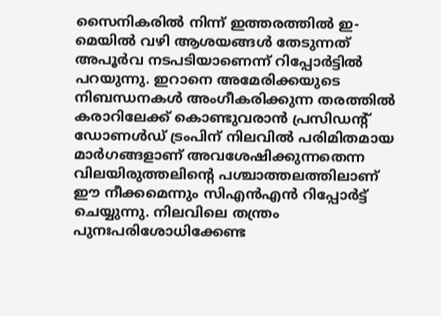സൈനികരില്‍ നിന്ന് ഇത്തരത്തില്‍ ഇ-മെയില്‍ വഴി ആശയങ്ങള്‍ തേടുന്നത് അപൂര്‍വ നടപടിയാണെന്ന് റിപ്പോര്‍ട്ടില്‍ പറയുന്നു. ഇറാനെ അമേരിക്കയുടെ നിബന്ധനകള്‍ അംഗീകരിക്കുന്ന തരത്തില്‍ കരാറിലേക്ക് കൊണ്ടുവരാന്‍ പ്രസിഡന്റ് ഡോണള്‍ഡ് ട്രംപിന് നിലവില്‍ പരിമിതമായ മാര്‍ഗങ്ങളാണ് അവശേഷിക്കുന്നതെന്ന വിലയിരുത്തലിന്റെ പശ്ചാത്തലത്തിലാണ് ഈ നീക്കമെന്നും സിഎന്‍എന്‍ റിപ്പോര്‍ട്ട് ചെയ്യുന്നു. നിലവിലെ തന്ത്രം പുനഃപരിശോധിക്കേണ്ട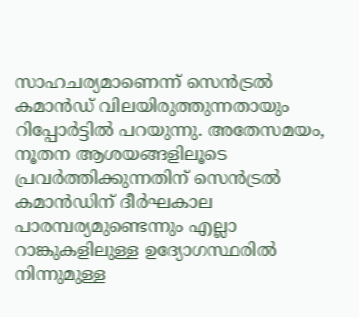സാഹചര്യമാണെന്ന് സെന്‍ട്രല്‍ കമാന്‍ഡ് വിലയിരുത്തുന്നതായും റിപ്പോര്‍ട്ടില്‍ പറയുന്നു. അതേസമയം, നൂതന ആശയങ്ങളിലൂടെ പ്രവര്‍ത്തിക്കുന്നതിന് സെന്‍ട്രല്‍ കമാന്‍ഡിന് ദീര്‍ഘകാല പാരമ്പര്യമുണ്ടെന്നും എല്ലാ റാങ്കുകളിലുള്ള ഉദ്യോഗസ്ഥരില്‍ നിന്നുമുള്ള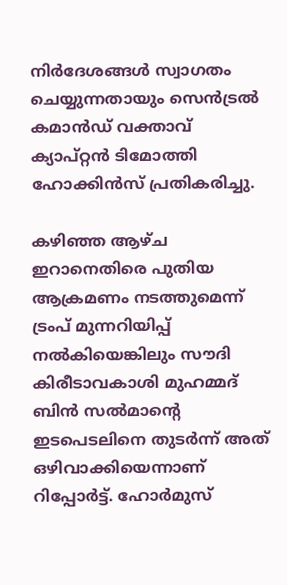നിര്‍ദേശങ്ങള്‍ സ്വാഗതം ചെയ്യുന്നതായും സെന്‍ട്രല്‍ കമാന്‍ഡ് വക്താവ് ക്യാപ്റ്റന്‍ ടിമോത്തി ഹോക്കിന്‍സ് പ്രതികരിച്ചു.

കഴിഞ്ഞ ആഴ്ച ഇറാനെതിരെ പുതിയ ആക്രമണം നടത്തുമെന്ന് ട്രംപ് മുന്നറിയിപ്പ് നല്‍കിയെങ്കിലും സൗദി കിരീടാവകാശി മുഹമ്മദ് ബിന്‍ സല്‍മാന്റെ ഇടപെടലിനെ തുടര്‍ന്ന് അത് ഒഴിവാക്കിയെന്നാണ് റിപ്പോര്‍ട്ട്. ഹോര്‍മുസ്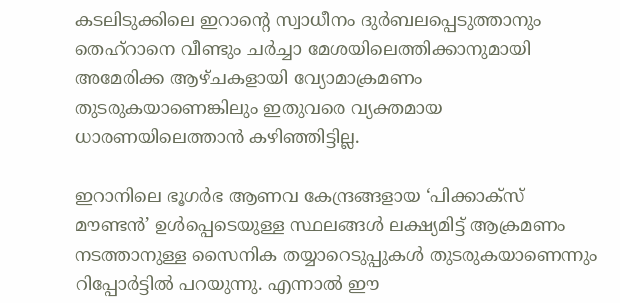കടലിടുക്കിലെ ഇറാന്റെ സ്വാധീനം ദുര്‍ബലപ്പെടുത്താനും തെഹ്‌റാനെ വീണ്ടും ചര്‍ച്ചാ മേശയിലെത്തിക്കാനുമായി അമേരിക്ക ആഴ്ചകളായി വ്യോമാക്രമണം തുടരുകയാണെങ്കിലും ഇതുവരെ വ്യക്തമായ ധാരണയിലെത്താന്‍ കഴിഞ്ഞിട്ടില്ല.

ഇറാനിലെ ഭൂഗര്‍ഭ ആണവ കേന്ദ്രങ്ങളായ ‘പിക്കാക്‌സ് മൗണ്ടന്‍’ ഉള്‍പ്പെടെയുള്ള സ്ഥലങ്ങള്‍ ലക്ഷ്യമിട്ട് ആക്രമണം നടത്താനുള്ള സൈനിക തയ്യാറെടുപ്പുകള്‍ തുടരുകയാണെന്നും റിപ്പോര്‍ട്ടില്‍ പറയുന്നു. എന്നാല്‍ ഈ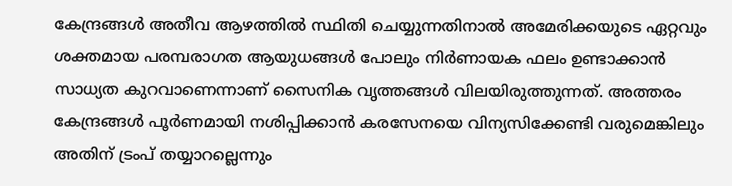കേന്ദ്രങ്ങള്‍ അതീവ ആഴത്തില്‍ സ്ഥിതി ചെയ്യുന്നതിനാല്‍ അമേരിക്കയുടെ ഏറ്റവും ശക്തമായ പരമ്പരാഗത ആയുധങ്ങള്‍ പോലും നിര്‍ണായക ഫലം ഉണ്ടാക്കാന്‍ സാധ്യത കുറവാണെന്നാണ് സൈനിക വൃത്തങ്ങള്‍ വിലയിരുത്തുന്നത്. അത്തരം കേന്ദ്രങ്ങള്‍ പൂര്‍ണമായി നശിപ്പിക്കാന്‍ കരസേനയെ വിന്യസിക്കേണ്ടി വരുമെങ്കിലും അതിന് ട്രംപ് തയ്യാറല്ലെന്നും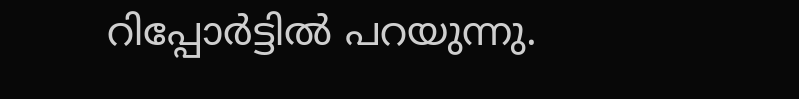റിപ്പോര്‍ട്ടില്‍ പറയുന്നു.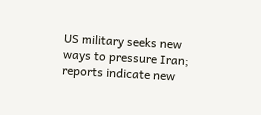US military seeks new ways to pressure Iran; reports indicate new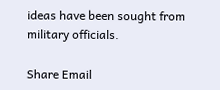ideas have been sought from military officials.

Share Email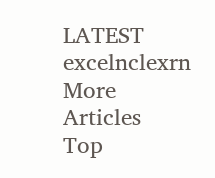LATEST excelnclexrn
More Articles
Top